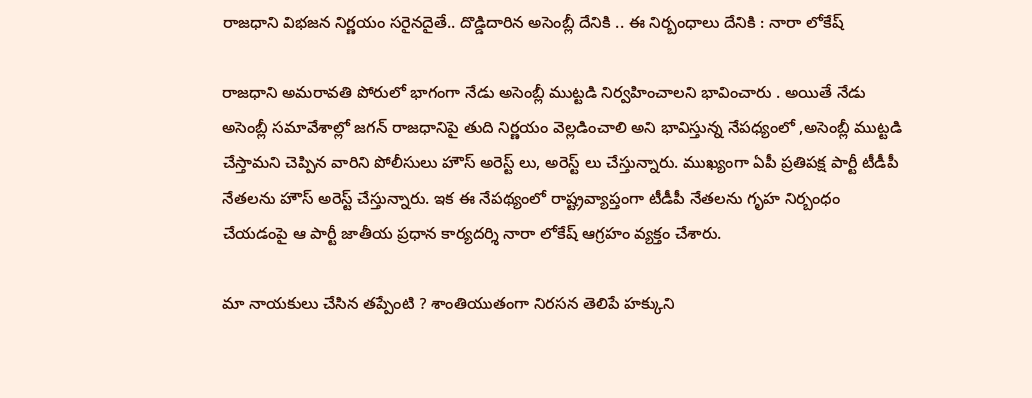రాజధాని విభజన నిర్ణయం సరైనదైతే.. దొడ్డిదారిన అసెంబ్లీ దేనికి .. ఈ నిర్బంధాలు దేనికి : నారా లోకేష్

రాజధాని అమరావతి పోరులో భాగంగా నేడు అసెంబ్లీ ముట్టడి నిర్వహించాలని భావించారు . అయితే నేడు అసెంబ్లీ సమావేశాల్లో జగన్ రాజధానిపై తుది నిర్ణయం వెల్లడించాలి అని భావిస్తున్న నేపధ్యంలో ,అసెంబ్లీ ముట్టడి చేస్తామని చెప్పిన వారిని పోలీసులు హౌస్ అరెస్ట్ లు, అరెస్ట్ లు చేస్తున్నారు. ముఖ్యంగా ఏపీ ప్రతిపక్ష పార్టీ టీడీపీ నేతలను హౌస్ అరెస్ట్ చేస్తున్నారు. ఇక ఈ నేపథ్యంలో రాష్ట్రవ్యాప్తంగా టీడీపీ నేతలను గృహ నిర్బంధం చేయడంపై ఆ పార్టీ జాతీయ ప్రధాన కార్యదర్శి నారా లోకేష్ ఆగ్రహం వ్యక్తం చేశారు.

మా నాయకులు చేసిన తప్పేంటి ? శాంతియుతంగా నిరసన తెలిపే హక్కుని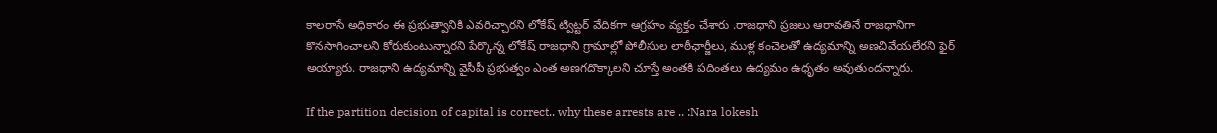కాలరాసే అధికారం ఈ ప్రభుత్వానికి ఎవరిచ్చారని లోకేష్‌ ట్విట్టర్‌ వేదికగా ఆగ్రహం వ్యక్తం చేశారు .రాజధాని ప్రజలు ఆరావతినే రాజధానిగా కొనసాగించాలని కోరుకుంటున్నారని పేర్కొన్న లోకేష్ రాజధాని గ్రామాల్లో పోలీసుల లాఠీఛార్జీలు, ముళ్ల కంచెలతో ఉద్యమాన్ని అణచివేయలేరని ఫైర్‌ అయ్యారు. రాజధాని ఉద్యమాన్ని వైసీపీ ప్రభుత్వం ఎంత అణగదొక్కాలని చూస్తే అంతకి పదింతలు ఉద్యమం ఉధృతం అవుతుందన్నారు.

If the partition decision of capital is correct.. why these arrests are .. :Nara lokesh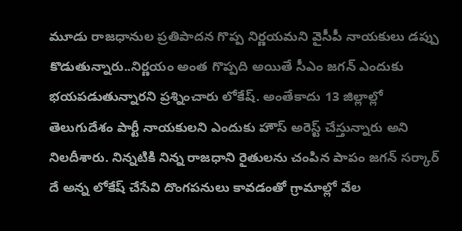మూడు రాజధానుల ప్రతిపాదన గొప్ప నిర్ణయమని వైసీపీ నాయకులు డప్పు కొడుతున్నారు..నిర్ణయం అంత గొప్పది అయితే సీఎం జగన్‌ ఎందుకు భయపడుతున్నారని ప్రశ్నించారు లోకేష్‌. అంతేకాదు 13 జిల్లాల్లో తెలుగుదేశం పార్టీ నాయకులని ఎందుకు హౌస్ అరెస్ట్ చేస్తున్నారు అని నిలదీశారు. నిన్నటికి నిన్న రాజధాని రైతులను చంపిన పాపం జగన్ సర్కార్ దే అన్న లోకేష్ చేసేవి దొంగపనులు కావడంతో గ్రామాల్లో వేల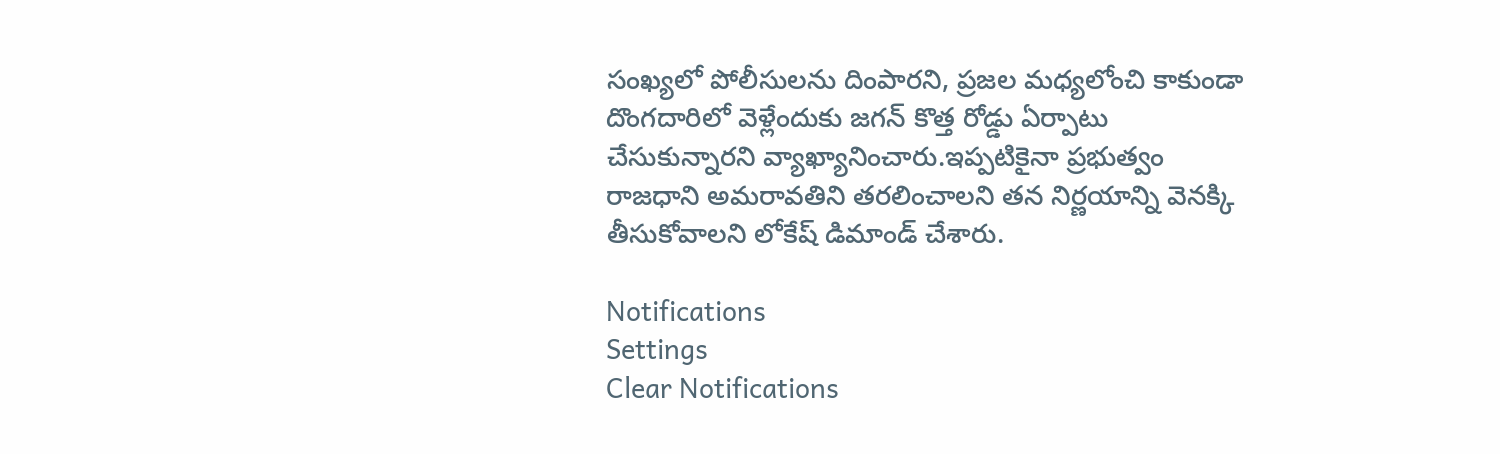సంఖ్యలో పోలీసులను దింపారని, ప్రజల మధ్యలోంచి కాకుండా దొంగదారిలో వెళ్లేందుకు జగన్ కొత్త రోడ్డు ఏర్పాటు చేసుకున్నారని వ్యాఖ్యానించారు.ఇప్పటికైనా ప్రభుత్వం రాజధాని అమరావతిని తరలించాలని తన నిర్ణయాన్ని వెనక్కి తీసుకోవాలని లోకేష్ డిమాండ్‌ చేశారు.

Notifications
Settings
Clear Notifications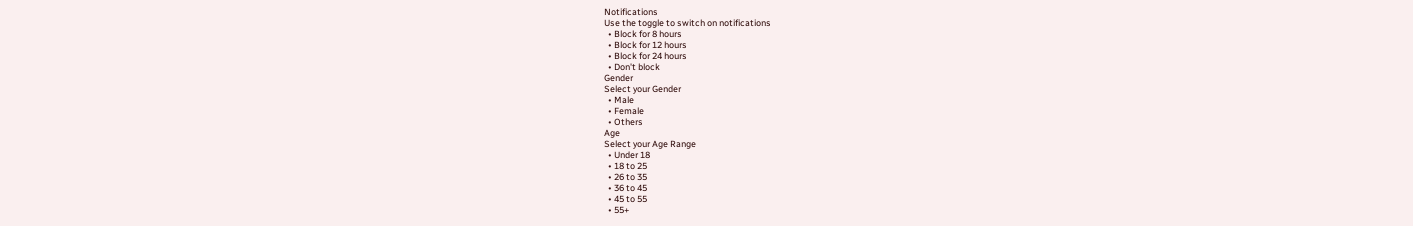Notifications
Use the toggle to switch on notifications
  • Block for 8 hours
  • Block for 12 hours
  • Block for 24 hours
  • Don't block
Gender
Select your Gender
  • Male
  • Female
  • Others
Age
Select your Age Range
  • Under 18
  • 18 to 25
  • 26 to 35
  • 36 to 45
  • 45 to 55
  • 55+